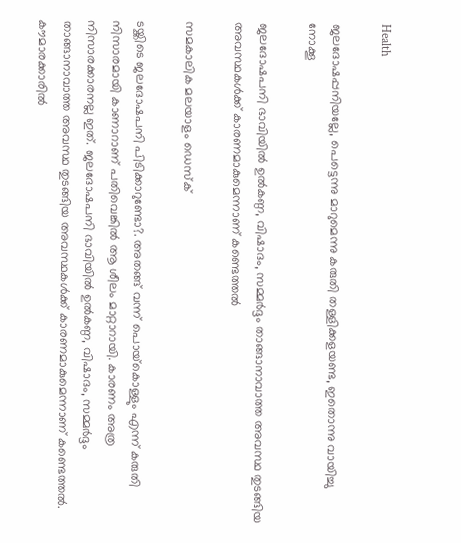Health

ജലദോഷപ്പനിയല്ലേ, പെട്ടെന്നു മാറുമെന്നു കരുതി തള്ളിക്കളയണ്ട, ഇതൊന്നു വായിച്ചു നോക്കൂ

ജലദോഷപനി ഭാവിയില്‍ ഉല്‍കണ്ഠ, വിഷാദം, സമ്മര്‍ദ്ദം താങ്ങാനാവാത്ത അവസ്ഥ തുടങ്ങിയ അവസ്ഥകള്‍ക്ക് കാരണമാകുമെന്നാണ് കണ്ടെത്തല്‍

സമകാലിക മലയാളം ഡെസ്ക്

ടയ്ക്കിടെ ജലദോഷപനി പിടിക്കാറുണ്ടോ?. അതങ്ങ് വന്ന് പൊയ്‌കൊള്ളും എന്ന് കരുതി നിസാരമായി കാണാറാണ് പതിവെങ്കില്‍ ആ ശീലം മാറ്റാറായി. കാരണം അത്ര നിസാരക്കാരനല്ല ഇത്. ജലദോഷപനി ഭാവിയില്‍ ഉല്‍കണ്ഠ, വിഷാദം, സമ്മര്‍ദ്ദം താങ്ങാനാവാത്ത അവസ്ഥ തുടങ്ങിയ അവസ്ഥകള്‍ക്ക് കാരണമാകുമെന്നാണ് കണ്ടെത്തല്‍. കൗമാരക്കാരില്‍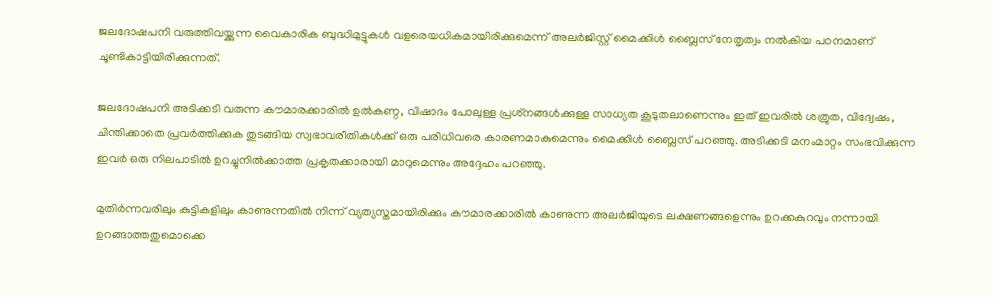ജലദോഷപനി വരുത്തിവയ്ക്കുന്ന വൈകാരിക ബുദ്ധിമുട്ടുകള്‍ വളരെയധികമായിരിക്കുമെന്ന് അലര്‍ജിസ്റ്റ് മൈക്കിള്‍ ബ്ലൈസ് നേതൃത്വം നല്‍കിയ പഠനമാണ് ചൂണ്ടികാട്ടിയിരിക്കുന്നത്.

ജലദോഷപനി അടിക്കടി വരുന്ന കൗമാരക്കാരില്‍ ഉല്‍കണ്ഠ, വിഷാദം പോലുള്ള പ്രശ്‌നങ്ങള്‍ക്കുള്ള സാധ്യത കൂടുതലാണെന്നും ഇത് ഇവരില്‍ ശത്രുത, വിദ്വേഷം, ചിന്തിക്കാതെ പ്രവര്‍ത്തിക്കുക തുടങ്ങിയ സ്വഭാവരീതികള്‍ക്ക് ഒരു പരിധിവരെ കാരണമാകുമെന്നും മൈക്കിള്‍ ബ്ലൈസ് പറഞ്ഞു. അടിക്കടി മനംമാറ്റം സംഭവിക്കുന്ന ഇവര്‍ ഒരു നിലപാടില്‍ ഉറച്ചുനില്‍ക്കാത്ത പ്രകൃതക്കാരായി മാറുമെന്നും അദ്ദേഹം പറഞ്ഞു.

മുതിര്‍ന്നവരിലും കുട്ടികളിലും കാണുന്നതില്‍ നിന്ന് വ്യത്യസ്തമായിരിക്കും കൗമാരക്കാരില്‍ കാണുന്ന അലര്‍ജിയുടെ ലക്ഷണങ്ങളെന്നും ഉറക്കകുറവും നന്നായി ഉറങ്ങാത്തതുമൊക്കെ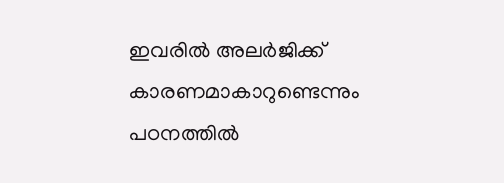ഇവരില്‍ അലര്‍ജിക്ക് കാരണമാകാറുണ്ടെന്നും പഠനത്തില്‍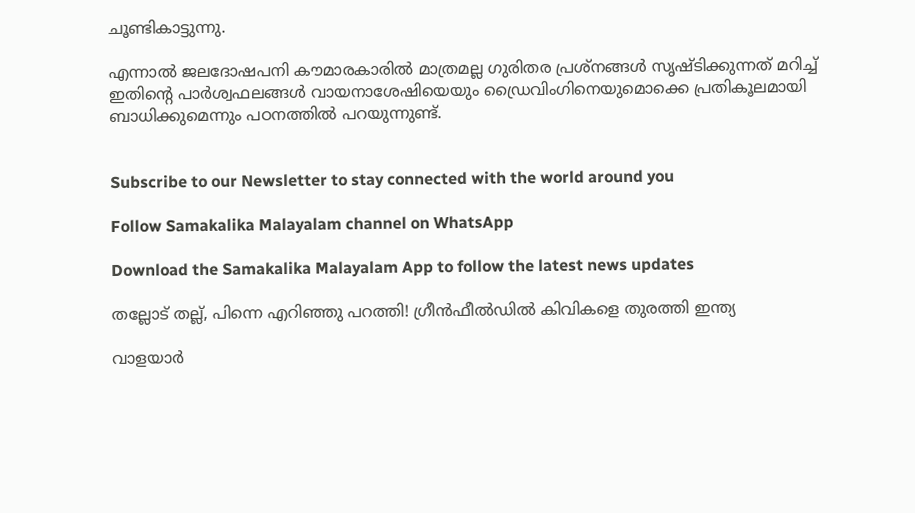ചൂണ്ടികാട്ടുന്നു.

എന്നാല്‍ ജലദോഷപനി കൗമാരകാരില്‍ മാത്രമല്ല ഗുരിതര പ്രശ്‌നങ്ങള്‍ സൃഷ്ടിക്കുന്നത് മറിച്ച് ഇതിന്റെ പാര്‍ശ്വഫലങ്ങള്‍ വായനാശേഷിയെയും ഡ്രൈവിംഗിനെയുമൊക്കെ പ്രതികൂലമായി ബാധിക്കുമെന്നും പഠനത്തില്‍ പറയുന്നുണ്ട്.


Subscribe to our Newsletter to stay connected with the world around you

Follow Samakalika Malayalam channel on WhatsApp

Download the Samakalika Malayalam App to follow the latest news updates

തല്ലോട് തല്ല്, പിന്നെ എറിഞ്ഞു പറത്തി! ഗ്രീന്‍ഫീല്‍ഡില്‍ കിവികളെ തുരത്തി ഇന്ത്യ

വാളയാര്‍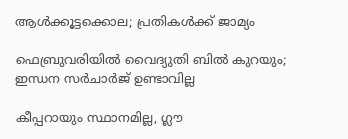ആള്‍ക്കൂട്ടക്കൊല; പ്രതികള്‍ക്ക് ജാമ്യം

ഫെബ്രുവരിയില്‍ വൈദ്യുതി ബില്‍ കുറയും; ഇന്ധന സര്‍ചാര്‍ജ് ഉണ്ടാവില്ല

കീപ്പറായും സ്ഥാനമില്ല, ഗ്ലൗ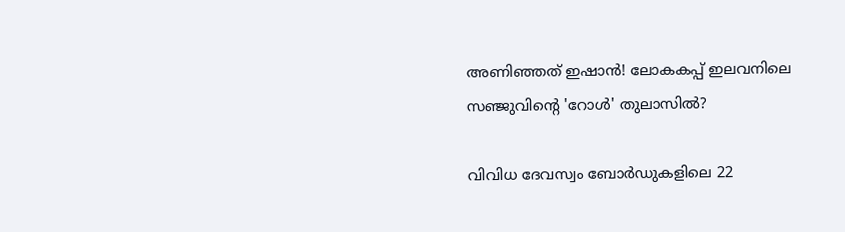അണിഞ്ഞത് ഇഷാൻ! ലോകകപ്പ് ഇലവനിലെ സഞ്ജുവിന്റെ 'റോൾ' തുലാസിൽ?

വിവിധ ദേവസ്വം ബോർഡുകളിലെ 22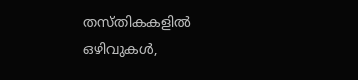തസ്തികകളിൽ ഒഴിവുകൾ,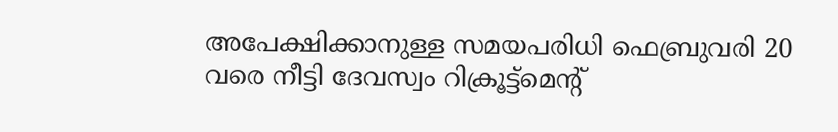അപേക്ഷിക്കാനുള്ള സമയപരിധി ഫെബ്രുവരി 20 വരെ നീട്ടി ദേവസ്വം റിക്രൂട്ട്മെന്റ്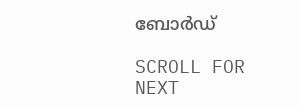ബോർഡ്

SCROLL FOR NEXT